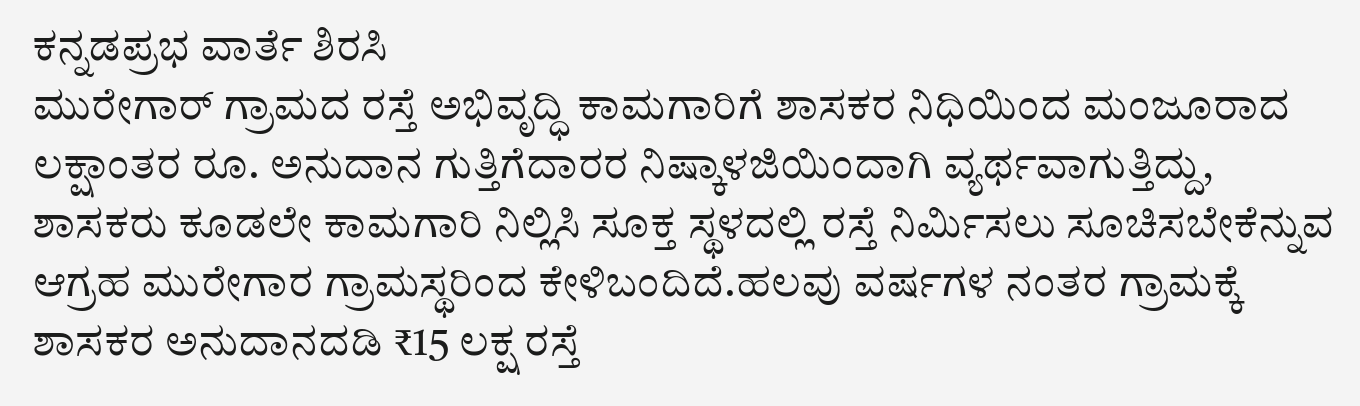ಕನ್ನಡಪ್ರಭ ವಾರ್ತೆ ಶಿರಸಿ
ಮುರೇಗಾರ್ ಗ್ರಾಮದ ರಸ್ತೆ ಅಭಿವೃದ್ಧಿ ಕಾಮಗಾರಿಗೆ ಶಾಸಕರ ನಿಧಿಯಿಂದ ಮಂಜೂರಾದ ಲಕ್ಷಾಂತರ ರೂ. ಅನುದಾನ ಗುತ್ತಿಗೆದಾರರ ನಿಷ್ಕಾಳಜಿಯಿಂದಾಗಿ ವ್ಯರ್ಥವಾಗುತ್ತಿದ್ದು, ಶಾಸಕರು ಕೂಡಲೇ ಕಾಮಗಾರಿ ನಿಲ್ಲಿಸಿ ಸೂಕ್ತ ಸ್ಥಳದಲ್ಲಿ ರಸ್ತೆ ನಿರ್ಮಿಸಲು ಸೂಚಿಸಬೇಕೆನ್ನುವ ಆಗ್ರಹ ಮುರೇಗಾರ ಗ್ರಾಮಸ್ಥರಿಂದ ಕೇಳಿಬಂದಿದೆ.ಹಲವು ವರ್ಷಗಳ ನಂತರ ಗ್ರಾಮಕ್ಕೆ ಶಾಸಕರ ಅನುದಾನದಡಿ ₹15 ಲಕ್ಷ ರಸ್ತೆ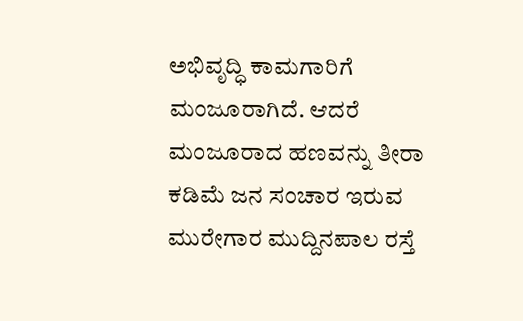ಅಭಿವೃದ್ಧಿ ಕಾಮಗಾರಿಗೆ ಮಂಜೂರಾಗಿದೆ. ಆದರೆ ಮಂಜೂರಾದ ಹಣವನ್ನು ತೀರಾ ಕಡಿಮೆ ಜನ ಸಂಚಾರ ಇರುವ ಮುರೇಗಾರ ಮುದ್ದಿನಪಾಲ ರಸ್ತೆ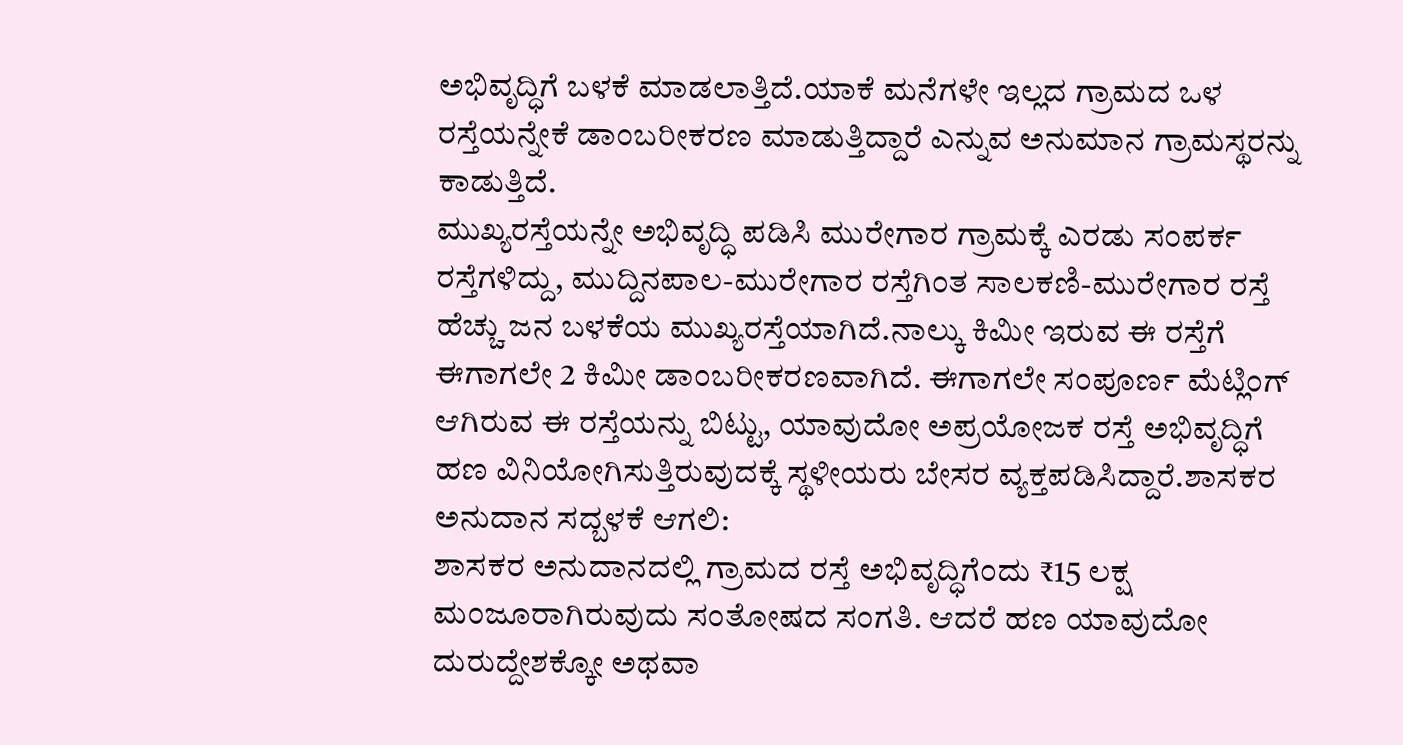ಅಭಿವೃದ್ಧಿಗೆ ಬಳಕೆ ಮಾಡಲಾತ್ತಿದೆ.ಯಾಕೆ ಮನೆಗಳೇ ಇಲ್ಲದ ಗ್ರಾಮದ ಒಳ ರಸ್ತೆಯನ್ನೇಕೆ ಡಾಂಬರೀಕರಣ ಮಾಡುತ್ತಿದ್ದಾರೆ ಎನ್ನುವ ಅನುಮಾನ ಗ್ರಾಮಸ್ಥರನ್ನು ಕಾಡುತ್ತಿದೆ.
ಮುಖ್ಯರಸ್ತೆಯನ್ನೇ ಅಭಿವೃದ್ಧಿ ಪಡಿಸಿ ಮುರೇಗಾರ ಗ್ರಾಮಕ್ಕೆ ಎರಡು ಸಂಪರ್ಕ ರಸ್ತೆಗಳಿದ್ದು, ಮುದ್ದಿನಪಾಲ-ಮುರೇಗಾರ ರಸ್ತೆಗಿಂತ ಸಾಲಕಣಿ-ಮುರೇಗಾರ ರಸ್ತೆ ಹೆಚ್ಚು ಜನ ಬಳಕೆಯ ಮುಖ್ಯರಸ್ತೆಯಾಗಿದೆ.ನಾಲ್ಕು ಕಿಮೀ ಇರುವ ಈ ರಸ್ತೆಗೆ ಈಗಾಗಲೇ 2 ಕಿಮೀ ಡಾಂಬರೀಕರಣವಾಗಿದೆ. ಈಗಾಗಲೇ ಸಂಪೂರ್ಣ ಮೆಟ್ಲಿಂಗ್ ಆಗಿರುವ ಈ ರಸ್ತೆಯನ್ನು ಬಿಟ್ಟು, ಯಾವುದೋ ಅಪ್ರಯೋಜಕ ರಸ್ತೆ ಅಭಿವೃದ್ಧಿಗೆ ಹಣ ವಿನಿಯೋಗಿಸುತ್ತಿರುವುದಕ್ಕೆ ಸ್ಥಳೀಯರು ಬೇಸರ ವ್ಯಕ್ತಪಡಿಸಿದ್ದಾರೆ.ಶಾಸಕರ ಅನುದಾನ ಸದ್ಬಳಕೆ ಆಗಲಿ:
ಶಾಸಕರ ಅನುದಾನದಲ್ಲಿ ಗ್ರಾಮದ ರಸ್ತೆ ಅಭಿವೃದ್ಧಿಗೆಂದು ₹15 ಲಕ್ಷ ಮಂಜೂರಾಗಿರುವುದು ಸಂತೋಷದ ಸಂಗತಿ. ಆದರೆ ಹಣ ಯಾವುದೋ ದುರುದ್ದೇಶಕ್ಕೋ ಅಥವಾ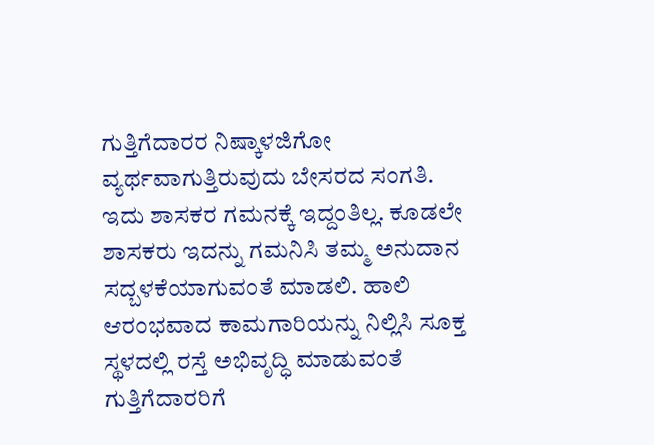ಗುತ್ತಿಗೆದಾರರ ನಿಷ್ಕಾಳಜಿಗೋ ವ್ಯರ್ಥವಾಗುತ್ತಿರುವುದು ಬೇಸರದ ಸಂಗತಿ. ಇದು ಶಾಸಕರ ಗಮನಕ್ಕೆ ಇದ್ದಂತಿಲ್ಲ. ಕೂಡಲೇ ಶಾಸಕರು ಇದನ್ನು ಗಮನಿಸಿ ತಮ್ಮ ಅನುದಾನ ಸದ್ಬಳಕೆಯಾಗುವಂತೆ ಮಾಡಲಿ. ಹಾಲಿ ಆರಂಭವಾದ ಕಾಮಗಾರಿಯನ್ನು ನಿಲ್ಲಿಸಿ ಸೂಕ್ತ ಸ್ಥಳದಲ್ಲಿ ರಸ್ತೆ ಅಭಿವೃದ್ಧಿ ಮಾಡುವಂತೆ ಗುತ್ತಿಗೆದಾರರಿಗೆ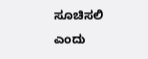ಸೂಚಿಸಲಿ ಎಂದು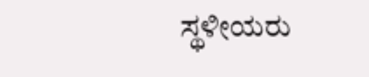ಸ್ಥಳೀಯರು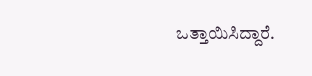ಒತ್ತಾಯಿಸಿದ್ದಾರೆ.